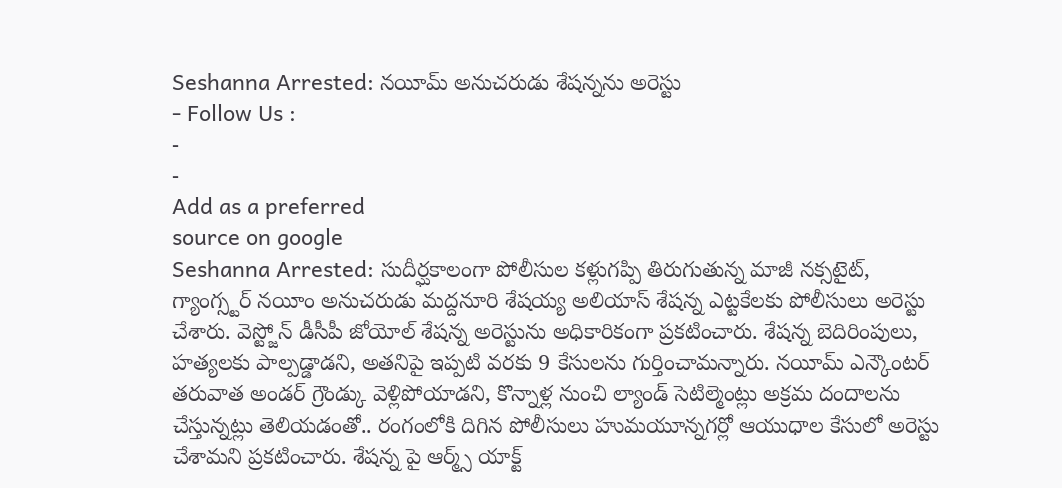Seshanna Arrested: నయీమ్ అనుచరుడు శేషన్నను అరెస్టు
- Follow Us :
-
-
Add as a preferred
source on google
Seshanna Arrested: సుదీర్ఘకాలంగా పోలీసుల కళ్లుగప్పి తిరుగుతున్న మాజీ నక్సటైట్, గ్యాంగ్స్టర్ నయీం అనుచరుడు మద్దనూరి శేషయ్య అలియాస్ శేషన్న ఎట్టకేలకు పోలీసులు అరెస్టు చేశారు. వెస్ట్జోన్ డీసీపీ జోయోల్ శేషన్న అరెస్టును అధికారికంగా ప్రకటించారు. శేషన్న బెదిరింపులు, హత్యలకు పాల్పడ్డాడని, అతనిపై ఇప్పటి వరకు 9 కేసులను గుర్తించామన్నారు. నయీమ్ ఎన్కౌంటర్ తరువాత అండర్ గ్రౌండ్కు వెళ్లిపోయాడని, కొన్నాళ్ల నుంచి ల్యాండ్ సెటిల్మెంట్లు అక్రమ దందాలను చేస్తున్నట్లు తెలియడంతో.. రంగంలోకి దిగిన పోలీసులు హుమయూన్నగర్లో ఆయుధాల కేసులో అరెస్టు చేశామని ప్రకటించారు. శేషన్న పై ఆర్మ్స్ యాక్ట్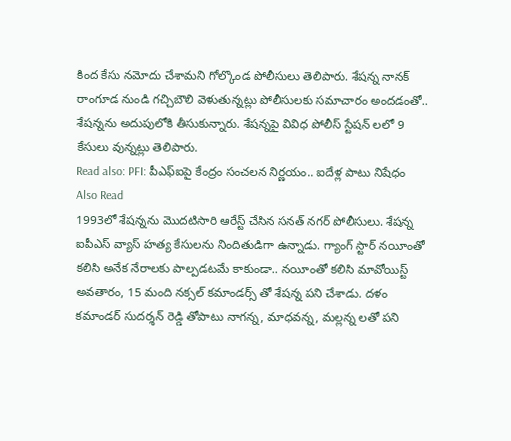కింద కేసు నమోదు చేశామని గోల్కొండ పోలీసులు తెలిపారు. శేషన్న నానక్ రాంగూడ నుండి గచ్చిబౌలి వెళుతున్నట్లు పోలీసులకు సమాచారం అందడంతో.. శేషన్నను అదుపులోకి తీసుకున్నారు. శేషన్నపై వివిధ పోలీస్ స్టేషన్ లలో 9 కేసులు వున్నట్లు తెలిపారు.
Read also: PFI: పీఎఫ్ఐపై కేంద్రం సంచలన నిర్ణయం.. ఐదేళ్ల పాటు నిషేధం
Also Read
1993లో శేషన్నను మొదటిసారి ఆరేస్ట్ చేసిన సనత్ నగర్ పోలీసులు. శేషన్న ఐపీఎస్ వ్యాస్ హత్య కేసులను నిందితుడిగా ఉన్నాడు. గ్యాంగ్ స్టార్ నయీంతో కలిసి అనేక నేరాలకు పాల్పడటమే కాకుండా.. నయీంతో కలిసి మావోయిస్ట్ అవతారం, 15 మంది నక్సల్ కమాండర్స్ తో శేషన్న పని చేశాడు. దళం కమాండర్ సుదర్శన్ రెడ్డి తోపాటు నాగన్న, మాధవన్న, మల్లన్న లతో పని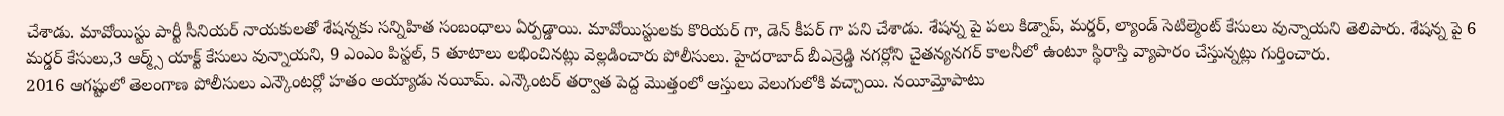చేశాడు. మావోయిస్టు పార్టీ సీనియర్ నాయకులతో శేషన్నకు సన్నిహిత సంబంధాలు ఏర్పడ్డాయి. మావోయిస్టులకు కొరియర్ గా, డెన్ కీపర్ గా పని చేశాడు. శేషన్న పై పలు కిడ్నాప్, మర్డర్, ల్యాండ్ సెటిల్మెంట్ కేసులు వున్నాయని తెలిపారు. శేషన్న పై 6 మర్డర్ కేసులు,3 ఆర్మ్స్ యాక్ట్ కేసులు వున్నాయని, 9 ఎంఎం పిస్టల్, 5 తూటాలు లభించినట్లు వెల్లడించారు పోలీసులు. హైదరాబాద్ బీఎన్రెడ్డి నగర్లోని చైతన్యనగర్ కాలనీలో ఉంటూ స్థిరాస్తి వ్యాపారం చేస్తున్నట్లు గుర్తించారు.
2016 ఆగష్టులో తెలంగాణ పోలీసులు ఎన్కౌంటర్లో హతం అయ్యాడు నయీమ్. ఎన్కౌంటర్ తర్వాత పెద్ద మొత్తంలో ఆస్తులు వెలుగులోకి వచ్చాయి. నయీమ్తోపాటు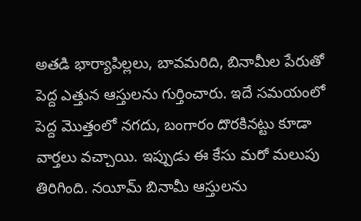అతడి భార్యాపిల్లలు, బావమరిది, బినామీల పేరుతో పెద్ద ఎత్తున ఆస్తులను గుర్తించారు. ఇదే సమయంలో పెద్ద మొత్తంలో నగదు, బంగారం దొరకినట్టు కూడా వార్తలు వచ్చాయి. ఇప్పుడు ఈ కేసు మరో మలుపు తిరిగింది. నయీమ్ బినామీ ఆస్తులను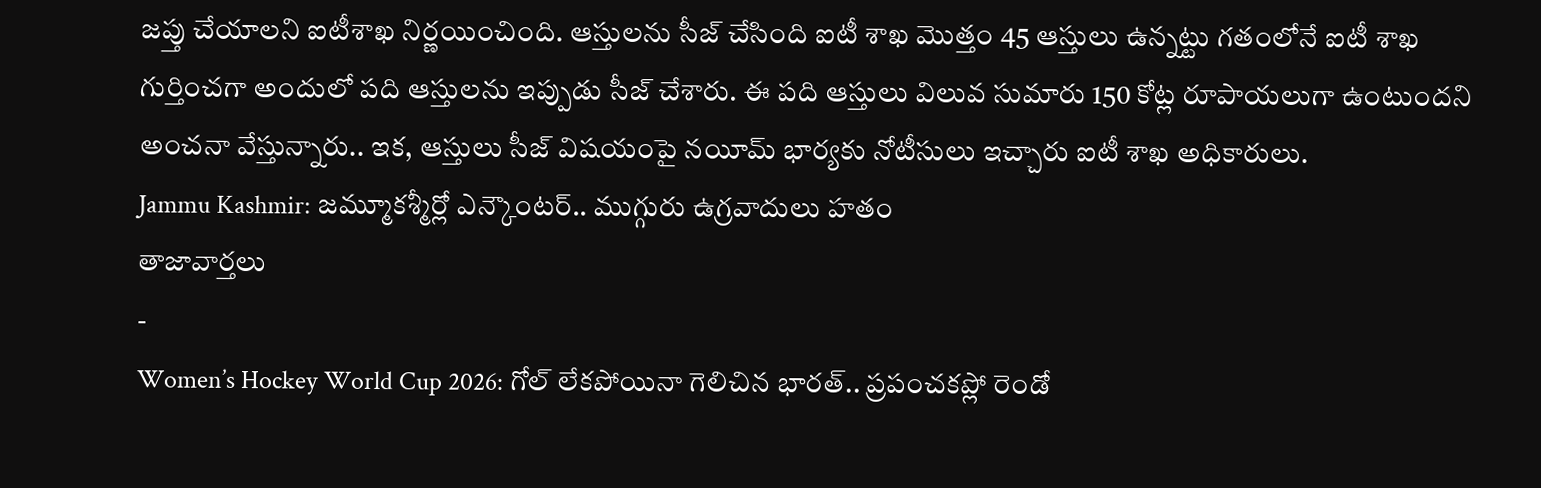జప్తు చేయాలని ఐటీశాఖ నిర్ణయించింది. ఆస్తులను సీజ్ చేసింది ఐటీ శాఖ మొత్తం 45 ఆస్తులు ఉన్నట్టు గతంలోనే ఐటీ శాఖ గుర్తించగా అందులో పది ఆస్తులను ఇప్పుడు సీజ్ చేశారు. ఈ పది ఆస్తులు విలువ సుమారు 150 కోట్ల రూపాయలుగా ఉంటుందని అంచనా వేస్తున్నారు.. ఇక, ఆస్తులు సీజ్ విషయంపై నయీమ్ భార్యకు నోటీసులు ఇచ్చారు ఐటీ శాఖ అధికారులు.
Jammu Kashmir: జమ్మూకశ్మీర్లో ఎన్కౌంటర్.. ముగ్గురు ఉగ్రవాదులు హతం
తాజావార్తలు
-
Women’s Hockey World Cup 2026: గోల్ లేకపోయినా గెలిచిన భారత్.. ప్రపంచకప్లో రెండో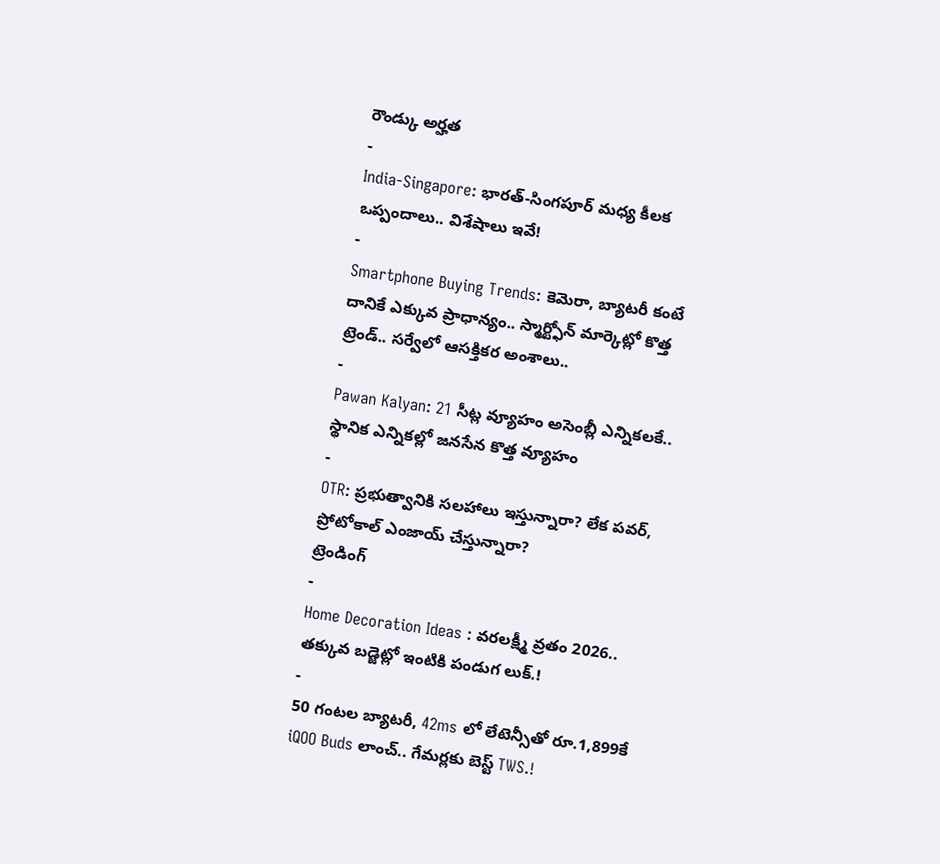రౌండ్కు అర్హత
-
India-Singapore: భారత్-సింగపూర్ మధ్య కీలక ఒప్పందాలు.. విశేషాలు ఇవే!
-
Smartphone Buying Trends: కెమెరా, బ్యాటరీ కంటే దానికే ఎక్కువ ప్రాధాన్యం.. స్మార్ట్ఫోన్ మార్కెట్లో కొత్త ట్రెండ్.. సర్వేలో ఆసక్తికర అంశాలు..
-
Pawan Kalyan: 21 సీట్ల వ్యూహం అసెంబ్లీ ఎన్నికలకే.. స్థానిక ఎన్నికల్లో జనసేన కొత్త వ్యూహం
-
OTR: ప్రభుత్వానికి సలహాలు ఇస్తున్నారా? లేక పవర్, ప్రోటోకాల్ ఎంజాయ్ చేస్తున్నారా?
ట్రెండింగ్
-
Home Decoration Ideas : వరలక్ష్మీ వ్రతం 2026.. తక్కువ బడ్జెట్లో ఇంటికి పండుగ లుక్.!
-
50 గంటల బ్యాటరీ, 42ms లో లేటెన్సీతో రూ.1,899కే iQOO Buds లాంచ్.. గేమర్లకు బెస్ట్ TWS.!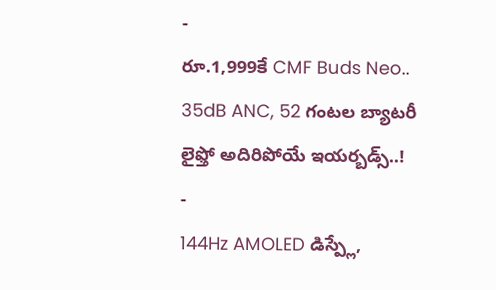-
రూ.1,999కే CMF Buds Neo.. 35dB ANC, 52 గంటల బ్యాటరీ లైఫ్తో అదిరిపోయే ఇయర్బడ్స్..!
-
144Hz AMOLED డిస్ప్లే,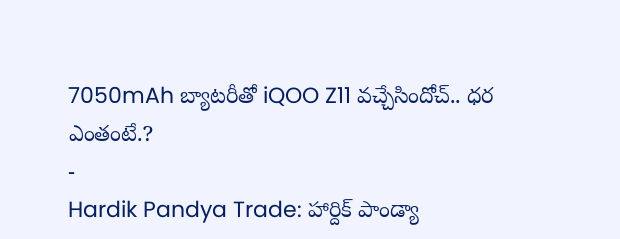7050mAh బ్యాటరీతో iQOO Z11 వచ్చేసిందోచ్.. ధర ఎంతంటే.?
-
Hardik Pandya Trade: హార్దిక్ పాండ్యా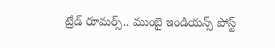ట్రేడ్ రూమర్స్.. ముంబై ఇండియన్స్ పోస్ట్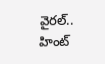వైరల్.. హింట్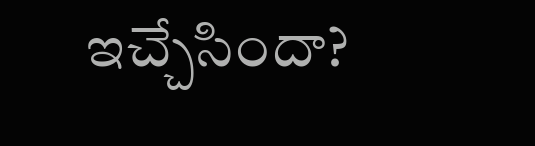ఇచ్చేసిందా?